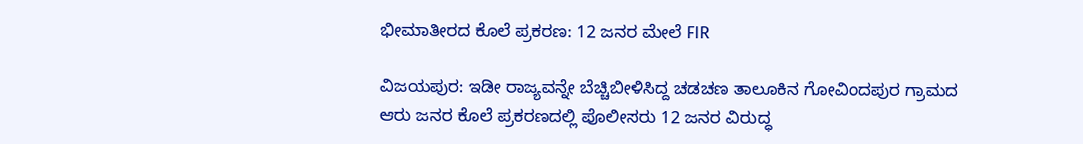ಭೀಮಾತೀರದ ಕೊಲೆ ಪ್ರಕರಣ: 12 ಜನರ ಮೇಲೆ FIR

ವಿಜಯಪುರ: ಇಡೀ ರಾಜ್ಯವನ್ನೇ ಬೆಚ್ಚಿಬೀಳಿಸಿದ್ದ ಚಡಚಣ ತಾಲೂಕಿನ ಗೋವಿಂದಪುರ ಗ್ರಾಮದ ಆರು ಜನರ ಕೊಲೆ ಪ್ರಕರಣದಲ್ಲಿ ಪೊಲೀಸರು 12 ಜನರ ವಿರುದ್ಧ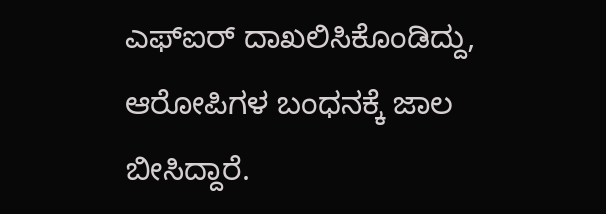ಎಫ್‌ಐರ್ ದಾಖಲಿಸಿಕೊಂಡಿದ್ದು, ಆರೋಪಿಗಳ ಬಂಧನಕ್ಕೆ ಜಾಲ ಬೀಸಿದ್ದಾರೆ.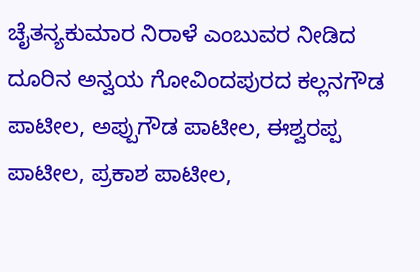ಚೈತನ್ಯಕುಮಾರ ನಿರಾಳೆ ಎಂಬುವರ ನೀಡಿದ ದೂರಿನ ಅನ್ವಯ ಗೋವಿಂದಪುರದ ಕಲ್ಲನಗೌಡ ಪಾಟೀಲ, ಅಪ್ಪುಗೌಡ ಪಾಟೀಲ, ಈಶ್ವರಪ್ಪ ಪಾಟೀಲ, ಪ್ರಕಾಶ ಪಾಟೀಲ,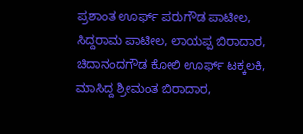ಪ್ರಶಾಂತ ಊರ್ಫ್ ಪರುಗೌಡ ಪಾಟೀಲ, ಸಿದ್ದರಾಮ ಪಾಟೀಲ, ಲಾಯಪ್ಪ ಬಿರಾದಾರ, ಚಿದಾನಂದಗೌಡ ಕೋಲಿ ಊರ್ಫ್ ಟಕ್ಕಲಕಿ, ಮಾಸಿದ್ದ ಶ್ರೀಮಂತ ಬಿರಾದಾರ,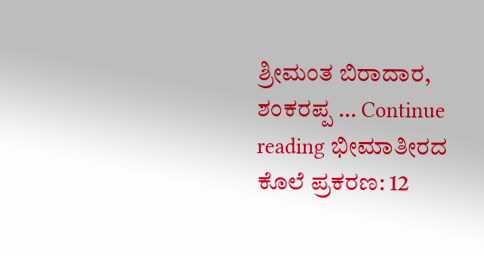ಶ್ರೀಮಂತ ಬಿರಾದಾರ, ಶಂಕರಪ್ಪ … Continue reading ಭೀಮಾತೀರದ ಕೊಲೆ ಪ್ರಕರಣ: 12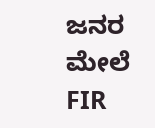ಜನರ ಮೇಲೆ FIR